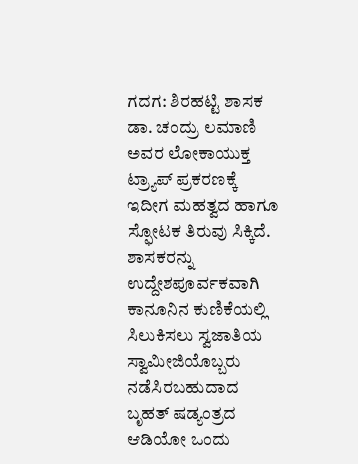ಗದಗ: ಶಿರಹಟ್ಟಿ ಶಾಸಕ ಡಾ. ಚಂದ್ರು ಲಮಾಣಿ ಅವರ ಲೋಕಾಯುಕ್ತ ಟ್ರ್ಯಾಪ್ ಪ್ರಕರಣಕ್ಕೆ ಇದೀಗ ಮಹತ್ವದ ಹಾಗೂ ಸ್ಫೋಟಕ ತಿರುವು ಸಿಕ್ಕಿದೆ. ಶಾಸಕರನ್ನು ಉದ್ದೇಶಪೂರ್ವಕವಾಗಿ ಕಾನೂನಿನ ಕುಣಿಕೆಯಲ್ಲಿ ಸಿಲುಕಿಸಲು ಸ್ವಜಾತಿಯ ಸ್ವಾಮೀಜಿಯೊಬ್ಬರು ನಡೆಸಿರಬಹುದಾದ ಬೃಹತ್ ಷಡ್ಯಂತ್ರದ ಆಡಿಯೋ ಒಂದು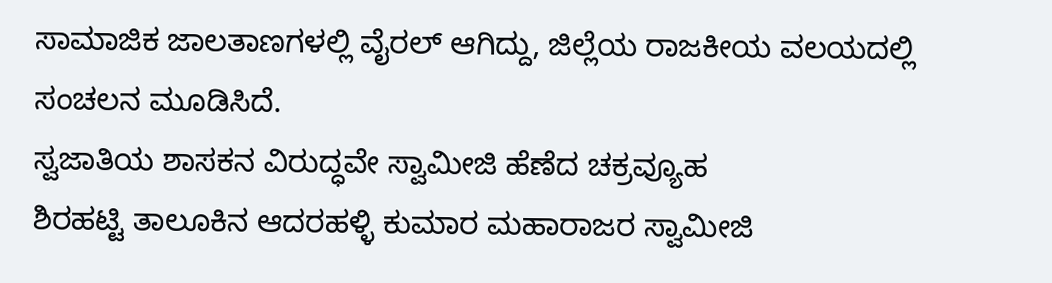ಸಾಮಾಜಿಕ ಜಾಲತಾಣಗಳಲ್ಲಿ ವೈರಲ್ ಆಗಿದ್ದು, ಜಿಲ್ಲೆಯ ರಾಜಕೀಯ ವಲಯದಲ್ಲಿ ಸಂಚಲನ ಮೂಡಿಸಿದೆ.
ಸ್ವಜಾತಿಯ ಶಾಸಕನ ವಿರುದ್ಧವೇ ಸ್ವಾಮೀಜಿ ಹೆಣೆದ ಚಕ್ರವ್ಯೂಹ
ಶಿರಹಟ್ಟಿ ತಾಲೂಕಿನ ಆದರಹಳ್ಳಿ ಕುಮಾರ ಮಹಾರಾಜರ ಸ್ವಾಮೀಜಿ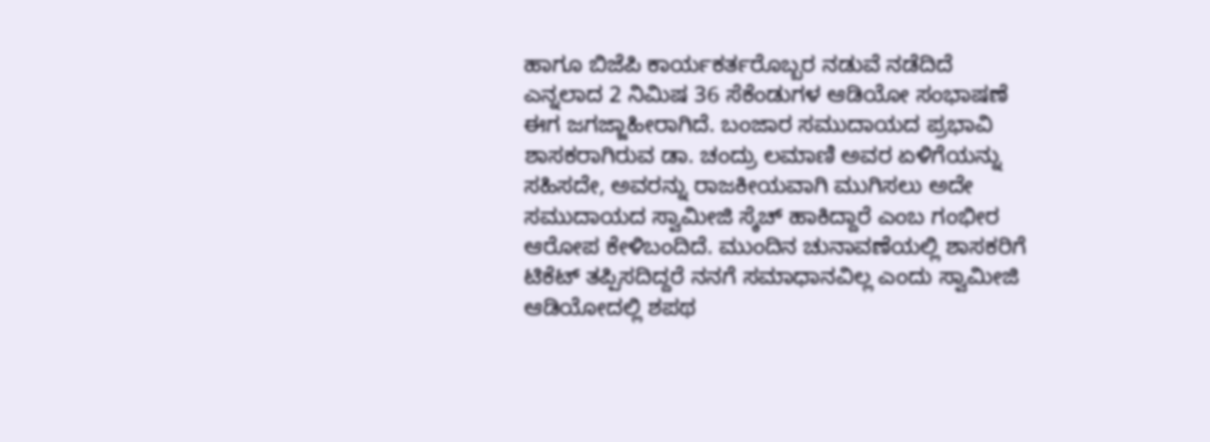ಹಾಗೂ ಬಿಜೆಪಿ ಕಾರ್ಯಕರ್ತರೊಬ್ಬರ ನಡುವೆ ನಡೆದಿದೆ ಎನ್ನಲಾದ 2 ನಿಮಿಷ 36 ಸೆಕೆಂಡುಗಳ ಆಡಿಯೋ ಸಂಭಾಷಣೆ ಈಗ ಜಗಜ್ಜಾಹೀರಾಗಿದೆ. ಬಂಜಾರ ಸಮುದಾಯದ ಪ್ರಭಾವಿ ಶಾಸಕರಾಗಿರುವ ಡಾ. ಚಂದ್ರು ಲಮಾಣಿ ಅವರ ಏಳಿಗೆಯನ್ನು ಸಹಿಸದೇ, ಅವರನ್ನು ರಾಜಕೀಯವಾಗಿ ಮುಗಿಸಲು ಅದೇ ಸಮುದಾಯದ ಸ್ವಾಮೀಜಿ ಸ್ಕೆಚ್ ಹಾಕಿದ್ದಾರೆ ಎಂಬ ಗಂಭೀರ ಆರೋಪ ಕೇಳಿಬಂದಿದೆ. ಮುಂದಿನ ಚುನಾವಣೆಯಲ್ಲಿ ಶಾಸಕರಿಗೆ ಟಿಕೆಟ್ ತಪ್ಪಿಸದಿದ್ದರೆ ನನಗೆ ಸಮಾಧಾನವಿಲ್ಲ ಎಂದು ಸ್ವಾಮೀಜಿ ಆಡಿಯೋದಲ್ಲಿ ಶಪಥ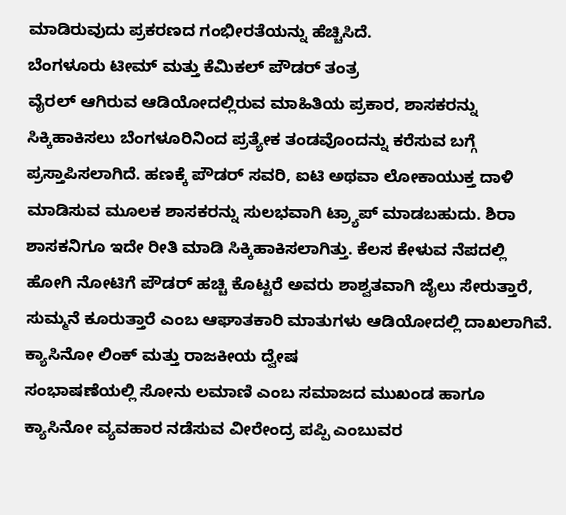ಮಾಡಿರುವುದು ಪ್ರಕರಣದ ಗಂಭೀರತೆಯನ್ನು ಹೆಚ್ಚಿಸಿದೆ.
ಬೆಂಗಳೂರು ಟೀಮ್ ಮತ್ತು ಕೆಮಿಕಲ್ ಪೌಡರ್ ತಂತ್ರ
ವೈರಲ್ ಆಗಿರುವ ಆಡಿಯೋದಲ್ಲಿರುವ ಮಾಹಿತಿಯ ಪ್ರಕಾರ, ಶಾಸಕರನ್ನು ಸಿಕ್ಕಿಹಾಕಿಸಲು ಬೆಂಗಳೂರಿನಿಂದ ಪ್ರತ್ಯೇಕ ತಂಡವೊಂದನ್ನು ಕರೆಸುವ ಬಗ್ಗೆ ಪ್ರಸ್ತಾಪಿಸಲಾಗಿದೆ. ಹಣಕ್ಕೆ ಪೌಡರ್ ಸವರಿ, ಐಟಿ ಅಥವಾ ಲೋಕಾಯುಕ್ತ ದಾಳಿ ಮಾಡಿಸುವ ಮೂಲಕ ಶಾಸಕರನ್ನು ಸುಲಭವಾಗಿ ಟ್ರ್ಯಾಪ್ ಮಾಡಬಹುದು. ಶಿರಾ ಶಾಸಕನಿಗೂ ಇದೇ ರೀತಿ ಮಾಡಿ ಸಿಕ್ಕಿಹಾಕಿಸಲಾಗಿತ್ತು. ಕೆಲಸ ಕೇಳುವ ನೆಪದಲ್ಲಿ ಹೋಗಿ ನೋಟಿಗೆ ಪೌಡರ್ ಹಚ್ಚಿ ಕೊಟ್ಟರೆ ಅವರು ಶಾಶ್ವತವಾಗಿ ಜೈಲು ಸೇರುತ್ತಾರೆ, ಸುಮ್ಮನೆ ಕೂರುತ್ತಾರೆ ಎಂಬ ಆಘಾತಕಾರಿ ಮಾತುಗಳು ಆಡಿಯೋದಲ್ಲಿ ದಾಖಲಾಗಿವೆ.
ಕ್ಯಾಸಿನೋ ಲಿಂಕ್ ಮತ್ತು ರಾಜಕೀಯ ದ್ವೇಷ
ಸಂಭಾಷಣೆಯಲ್ಲಿ ಸೋನು ಲಮಾಣಿ ಎಂಬ ಸಮಾಜದ ಮುಖಂಡ ಹಾಗೂ ಕ್ಯಾಸಿನೋ ವ್ಯವಹಾರ ನಡೆಸುವ ವೀರೇಂದ್ರ ಪಪ್ಪಿ ಎಂಬುವರ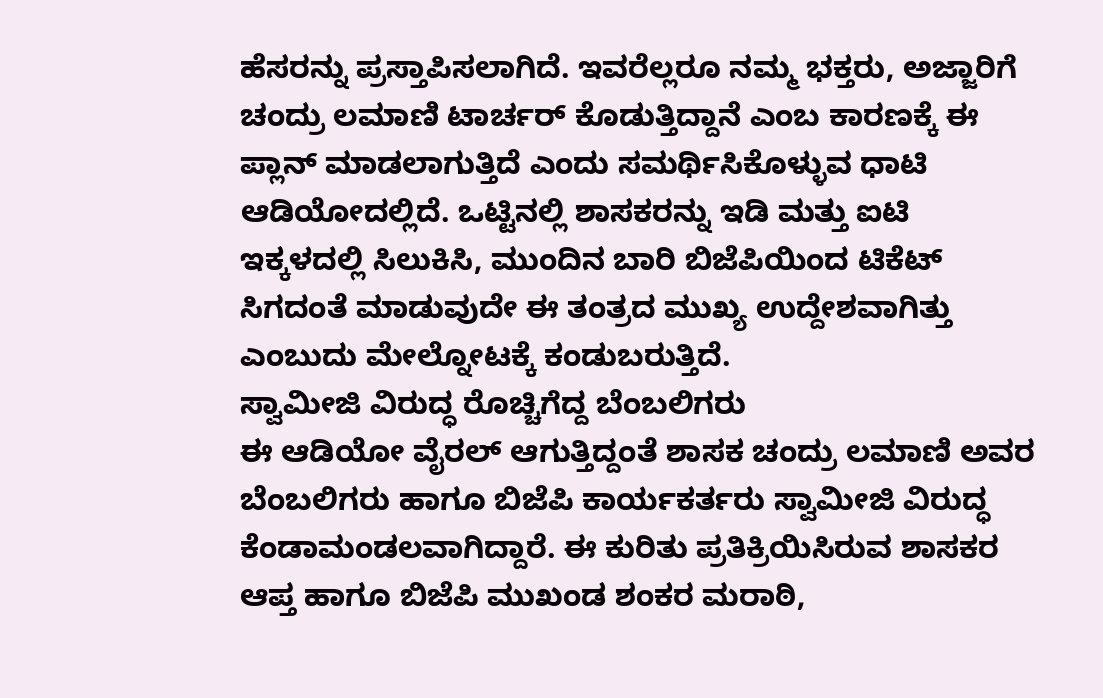ಹೆಸರನ್ನು ಪ್ರಸ್ತಾಪಿಸಲಾಗಿದೆ. ಇವರೆಲ್ಲರೂ ನಮ್ಮ ಭಕ್ತರು, ಅಜ್ಜಾರಿಗೆ ಚಂದ್ರು ಲಮಾಣಿ ಟಾರ್ಚರ್ ಕೊಡುತ್ತಿದ್ದಾನೆ ಎಂಬ ಕಾರಣಕ್ಕೆ ಈ ಪ್ಲಾನ್ ಮಾಡಲಾಗುತ್ತಿದೆ ಎಂದು ಸಮರ್ಥಿಸಿಕೊಳ್ಳುವ ಧಾಟಿ ಆಡಿಯೋದಲ್ಲಿದೆ. ಒಟ್ಟಿನಲ್ಲಿ ಶಾಸಕರನ್ನು ಇಡಿ ಮತ್ತು ಐಟಿ ಇಕ್ಕಳದಲ್ಲಿ ಸಿಲುಕಿಸಿ, ಮುಂದಿನ ಬಾರಿ ಬಿಜೆಪಿಯಿಂದ ಟಿಕೆಟ್ ಸಿಗದಂತೆ ಮಾಡುವುದೇ ಈ ತಂತ್ರದ ಮುಖ್ಯ ಉದ್ದೇಶವಾಗಿತ್ತು ಎಂಬುದು ಮೇಲ್ನೋಟಕ್ಕೆ ಕಂಡುಬರುತ್ತಿದೆ.
ಸ್ವಾಮೀಜಿ ವಿರುದ್ಧ ರೊಚ್ಚಿಗೆದ್ದ ಬೆಂಬಲಿಗರು
ಈ ಆಡಿಯೋ ವೈರಲ್ ಆಗುತ್ತಿದ್ದಂತೆ ಶಾಸಕ ಚಂದ್ರು ಲಮಾಣಿ ಅವರ ಬೆಂಬಲಿಗರು ಹಾಗೂ ಬಿಜೆಪಿ ಕಾರ್ಯಕರ್ತರು ಸ್ವಾಮೀಜಿ ವಿರುದ್ಧ ಕೆಂಡಾಮಂಡಲವಾಗಿದ್ದಾರೆ. ಈ ಕುರಿತು ಪ್ರತಿಕ್ರಿಯಿಸಿರುವ ಶಾಸಕರ ಆಪ್ತ ಹಾಗೂ ಬಿಜೆಪಿ ಮುಖಂಡ ಶಂಕರ ಮರಾಠಿ,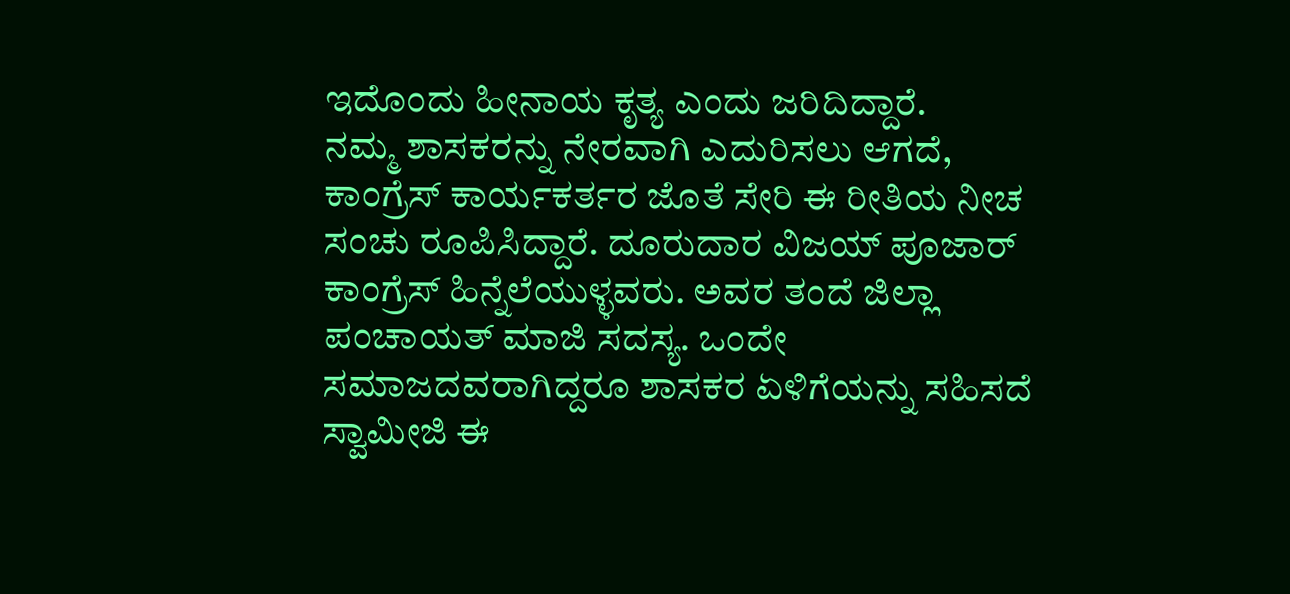ಇದೊಂದು ಹೀನಾಯ ಕೃತ್ಯ ಎಂದು ಜರಿದಿದ್ದಾರೆ.
ನಮ್ಮ ಶಾಸಕರನ್ನು ನೇರವಾಗಿ ಎದುರಿಸಲು ಆಗದೆ, ಕಾಂಗ್ರೆಸ್ ಕಾರ್ಯಕರ್ತರ ಜೊತೆ ಸೇರಿ ಈ ರೀತಿಯ ನೀಚ ಸಂಚು ರೂಪಿಸಿದ್ದಾರೆ. ದೂರುದಾರ ವಿಜಯ್ ಪೂಜಾರ್ ಕಾಂಗ್ರೆಸ್ ಹಿನ್ನೆಲೆಯುಳ್ಳವರು. ಅವರ ತಂದೆ ಜಿಲ್ಲಾ ಪಂಚಾಯತ್ ಮಾಜಿ ಸದಸ್ಯ. ಒಂದೇ ಸಮಾಜದವರಾಗಿದ್ದರೂ ಶಾಸಕರ ಏಳಿಗೆಯನ್ನು ಸಹಿಸದೆ ಸ್ವಾಮೀಜಿ ಈ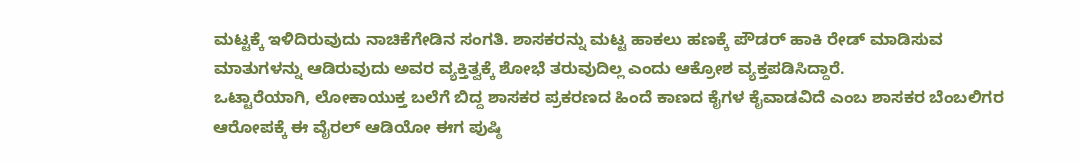ಮಟ್ಟಕ್ಕೆ ಇಳಿದಿರುವುದು ನಾಚಿಕೆಗೇಡಿನ ಸಂಗತಿ. ಶಾಸಕರನ್ನು ಮಟ್ಟ ಹಾಕಲು ಹಣಕ್ಕೆ ಪೌಡರ್ ಹಾಕಿ ರೇಡ್ ಮಾಡಿಸುವ ಮಾತುಗಳನ್ನು ಆಡಿರುವುದು ಅವರ ವ್ಯಕ್ತಿತ್ವಕ್ಕೆ ಶೋಭೆ ತರುವುದಿಲ್ಲ ಎಂದು ಆಕ್ರೋಶ ವ್ಯಕ್ತಪಡಿಸಿದ್ದಾರೆ.
ಒಟ್ಟಾರೆಯಾಗಿ, ಲೋಕಾಯುಕ್ತ ಬಲೆಗೆ ಬಿದ್ದ ಶಾಸಕರ ಪ್ರಕರಣದ ಹಿಂದೆ ಕಾಣದ ಕೈಗಳ ಕೈವಾಡವಿದೆ ಎಂಬ ಶಾಸಕರ ಬೆಂಬಲಿಗರ ಆರೋಪಕ್ಕೆ ಈ ವೈರಲ್ ಆಡಿಯೋ ಈಗ ಪುಷ್ಠಿ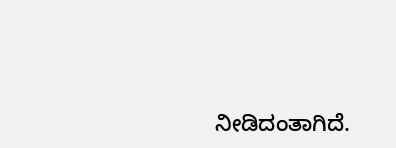ನೀಡಿದಂತಾಗಿದೆ.